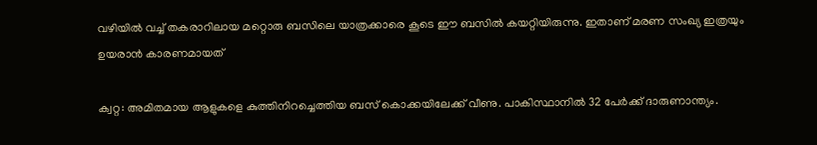വഴിയിൽ വച്ച് തകരാറിലായ മറ്റൊരു ബസിലെ യാത്രക്കാരെ കൂടെ ഈ ബസിൽ കയറ്റിയിരുന്നു. ഇതാണ് മരണ സംഖ്യ ഇത്രയും ഉയരാൻ കാരണമായത്

ക്വറ്റ: അമിതമായ ആളുകളെ കുത്തിനിറച്ചെത്തിയ ബസ് കൊക്കയിലേക്ക് വീണു. പാകിസ്ഥാനിൽ 32 പേർക്ക് ദാരുണാന്ത്യം.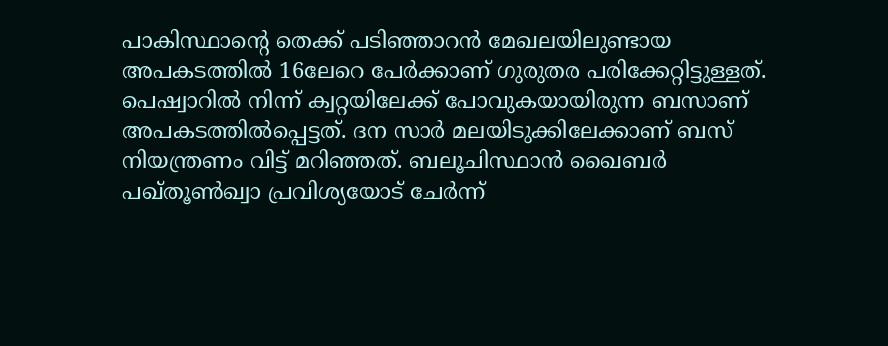പാകിസ്ഥാന്റെ തെക്ക് പടിഞ്ഞാറൻ മേഖലയിലുണ്ടായ അപകടത്തിൽ 16ലേറെ പേർക്കാണ് ഗുരുതര പരിക്കേറ്റിട്ടുള്ളത്. പെഷ്വാറിൽ നിന്ന് ക്വറ്റയിലേക്ക് പോവുകയായിരുന്ന ബസാണ് അപകടത്തിൽപ്പെട്ടത്. ദന സാർ മലയിടുക്കിലേക്കാണ് ബസ് നിയന്ത്രണം വിട്ട് മറിഞ്ഞത്. ബലൂചിസ്ഥാൻ ഖൈബർ പഖ്തൂൺഖ്വാ പ്രവിശ്യയോട് ചേർന്ന്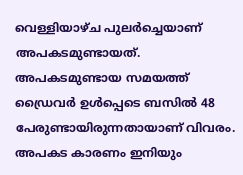വെള്ളിയാഴ്ച പുലർച്ചെയാണ് അപകടമുണ്ടായത്. അപകടമുണ്ടായ സമയത്ത് ഡ്രൈവർ ഉൾപ്പെടെ ബസിൽ 48 പേരുണ്ടായിരുന്നതായാണ് വിവരം. അപകട കാരണം ഇനിയും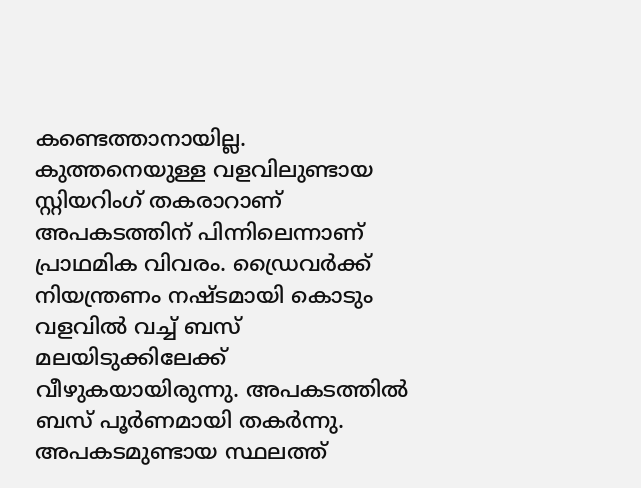കണ്ടെത്താനായില്ല. കുത്തനെയുള്ള വളവിലുണ്ടായ സ്റ്റിയറിംഗ് തകരാറാണ് അപകടത്തിന് പിന്നിലെന്നാണ് പ്രാഥമിക വിവരം. ഡ്രൈവർക്ക് നിയന്ത്രണം നഷ്ടമായി കൊടും വളവിൽ വച്ച് ബസ് മലയിടുക്കിലേക്ക് വീഴുകയായിരുന്നു. അപകടത്തിൽ ബസ് പൂർണമായി തകർന്നു. അപകടമുണ്ടായ സ്ഥലത്ത്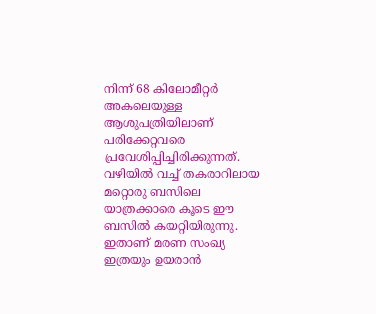നിന്ന് 68 കിലോമീറ്റർ അകലെയുള്ള ആശുപത്രിയിലാണ് പരിക്കേറ്റവരെ പ്രവേശിപ്പിച്ചിരിക്കുന്നത്. വഴിയിൽ വച്ച് തകരാറിലായ മറ്റൊരു ബസിലെ യാത്രക്കാരെ കൂടെ ഈ ബസിൽ കയറ്റിയിരുന്നു. ഇതാണ് മരണ സംഖ്യ ഇത്രയും ഉയരാൻ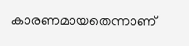കാരണമായതെന്നാണ്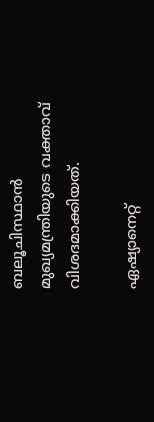ബലൂചിസ്ഥാൻ മുഖ്യമന്ത്രിയുടെ വക്താവ് വിശദമാക്കിയത്.

ഏഷ്യാനെറ്റ്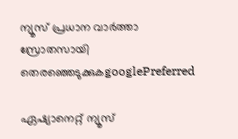ന്യൂസ് പ്രധാന വാർത്താ സ്രോതസായി തെരഞ്ഞെടുക്കുകgooglePreferred

ഏഷ്യാനെറ്റ് ന്യൂസ്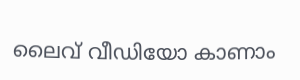ലൈവ് വീഡിയോ കാണാം